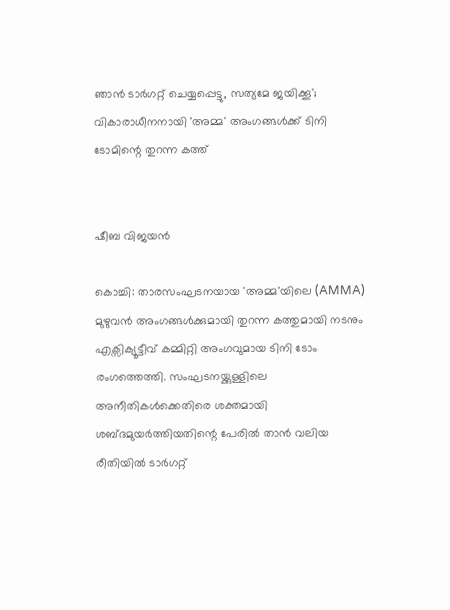ഞാൻ ടാർഗറ്റ് ചെയ്യപ്പെട്ടു, സത്യമേ ജയിക്കൂ'; വികാരാധീനനായി 'അമ്മ' അംഗങ്ങൾക്ക് ടിനി ടോമിന്റെ തുറന്ന കത്ത്


ഷീബ വിജയൻ

കൊച്ചി: താരസംഘടനയായ 'അമ്മ'യിലെ (AMMA) മുഴുവൻ അംഗങ്ങൾക്കുമായി തുറന്ന കത്തുമായി നടനും എക്സിക്യൂട്ടീവ് കമ്മിറ്റി അംഗവുമായ ടിനി ടോം രംഗത്തെത്തി. സംഘടനയ്ക്കുള്ളിലെ അനീതികൾക്കെതിരെ ശക്തമായി ശബ്ദമുയർത്തിയതിന്റെ പേരിൽ താൻ വലിയ രീതിയിൽ ടാർഗറ്റ്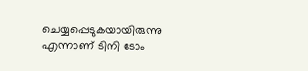ചെയ്യപ്പെടുകയായിരുന്നു എന്നാണ് ടിനി ടോം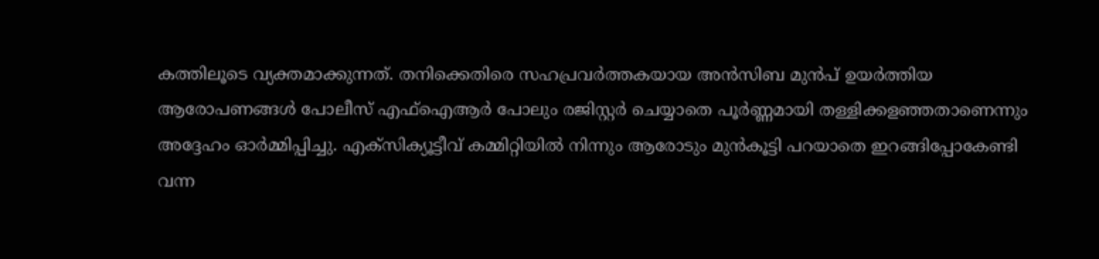കത്തിലൂടെ വ്യക്തമാക്കുന്നത്. തനിക്കെതിരെ സഹപ്രവർത്തകയായ അൻസിബ മുൻപ് ഉയർത്തിയ ആരോപണങ്ങൾ പോലീസ് എഫ്ഐആർ പോലും രജിസ്റ്റർ ചെയ്യാതെ പൂർണ്ണമായി തള്ളിക്കളഞ്ഞതാണെന്നും അദ്ദേഹം ഓർമ്മിപ്പിച്ചു. എക്‌സിക്യൂട്ടീവ് കമ്മിറ്റിയിൽ നിന്നും ആരോടും മുൻകൂട്ടി പറയാതെ ഇറങ്ങിപ്പോകേണ്ടി വന്ന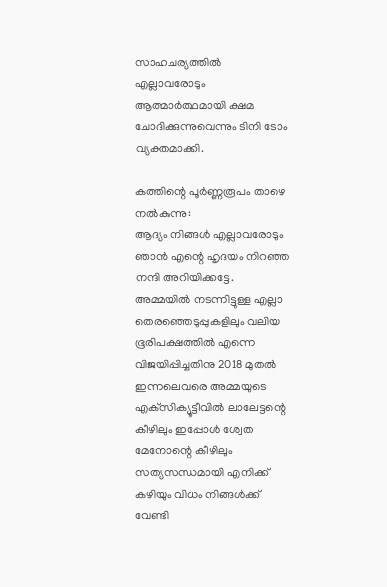സാഹചര്യത്തിൽ എല്ലാവരോടും ആത്മാർത്ഥമായി ക്ഷമ ചോദിക്കുന്നുവെന്നും ടിനി ടോം വ്യക്തമാക്കി.

കത്തിന്റെ പൂർണ്ണരൂപം താഴെ നൽകുന്നു:
ആദ്യം നിങ്ങൾ എല്ലാവരോടും ഞാൻ എന്റെ ഹൃദയം നിറഞ്ഞ നന്ദി അറിയിക്കട്ടേ. അമ്മയിൽ നടന്നിട്ടുള്ള എല്ലാ തെരഞ്ഞെടുപ്പുകളിലും വലിയ ഭൂരിപക്ഷത്തിൽ എന്നെ വിജയിപ്പിച്ചതിനു 2018 മുതൽ ഇന്നലെവരെ അമ്മയുടെ എക്‌സിക്യൂട്ടീവിൽ ലാലേട്ടന്റെ കീഴിലും ഇപ്പോൾ ശ്വേത മേനോന്റെ കീഴിലും സത്യസന്ധമായി എനിക്ക് കഴിയും വിധം നിങ്ങൾക്ക് വേണ്ടി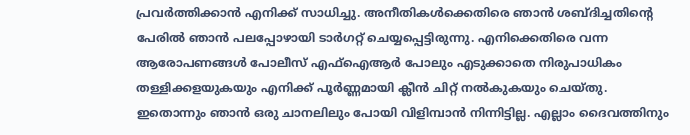പ്രവർത്തിക്കാൻ എനിക്ക് സാധിച്ചു. അനീതികൾക്കെതിരെ ഞാൻ ശബ്ദിച്ചതിന്റെ പേരിൽ ഞാൻ പലപ്പോഴായി ടാർഗറ്റ് ചെയ്യപ്പെട്ടിരുന്നു. എനിക്കെതിരെ വന്ന ആരോപണങ്ങൾ പോലീസ് എഫ്‌ഐആർ പോലും എടുക്കാതെ നിരുപാധികം തള്ളിക്കളയുകയും എനിക്ക് പൂർണ്ണമായി ക്ലീൻ ചിറ്റ് നൽകുകയും ചെയ്തു. ഇതൊന്നും ഞാൻ ഒരു ചാനലിലും പോയി വിളിമ്പാൻ നിന്നിട്ടില്ല. എല്ലാം ദൈവത്തിനും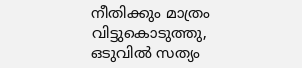നീതിക്കും മാത്രം വിട്ടുകൊടുത്തു, ഒടുവിൽ സത്യം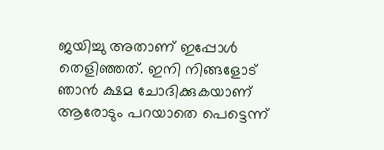ജയിച്ചു അതാണ് ഇപ്പോൾ തെളിഞ്ഞത്. ഇനി നിങ്ങളോട് ഞാൻ ക്ഷമ ചോദിക്കുകയാണ് ആരോടും പറയാതെ പെട്ടെന്ന്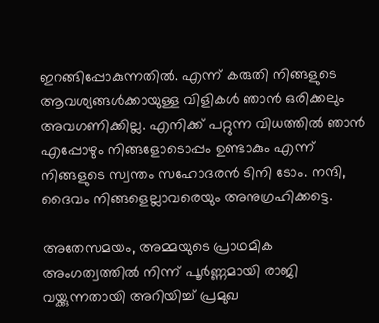ഇറങ്ങിപ്പോകുന്നതിൽ. എന്ന് കരുതി നിങ്ങളുടെ ആവശ്യങ്ങൾക്കായുള്ള വിളികൾ ഞാൻ ഒരിക്കലും അവഗണിക്കില്ല. എനിക്ക് പറ്റുന്ന വിധത്തിൽ ഞാൻ എപ്പോഴും നിങ്ങളോടൊപ്പം ഉണ്ടാകും എന്ന് നിങ്ങളുടെ സ്വന്തം സഹോദരൻ ടിനി ടോം. നന്ദി, ദൈവം നിങ്ങളെല്ലാവരെയും അനുഗ്രഹിക്കട്ടെ.

അതേസമയം, അമ്മയുടെ പ്രാഥമിക അംഗത്വത്തിൽ നിന്ന് പൂർണ്ണമായി രാജി വയ്ക്കുന്നതായി അറിയിച്ച് പ്രമുഖ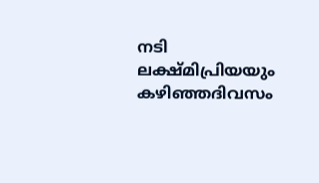നടി ലക്ഷ്മിപ്രിയയും കഴിഞ്ഞദിവസം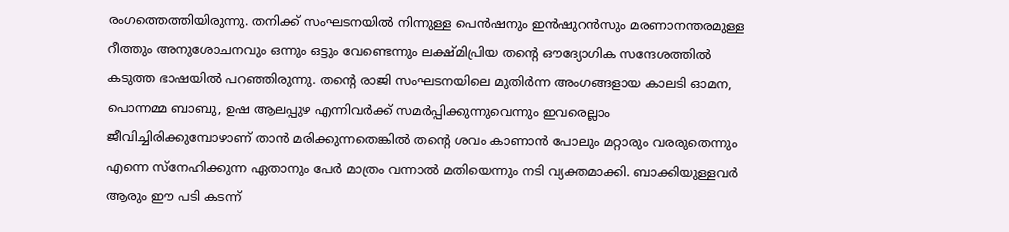രംഗത്തെത്തിയിരുന്നു. തനിക്ക് സംഘടനയിൽ നിന്നുള്ള പെൻഷനും ഇൻഷുറൻസും മരണാനന്തരമുള്ള റീത്തും അനുശോചനവും ഒന്നും ഒട്ടും വേണ്ടെന്നും ലക്ഷ്മിപ്രിയ തൻ്റെ ഔദ്യോഗിക സന്ദേശത്തിൽ കടുത്ത ഭാഷയിൽ പറഞ്ഞിരുന്നു. തന്റെ രാജി സംഘടനയിലെ മുതിർന്ന അംഗങ്ങളായ കാലടി ഓമന, പൊന്നമ്മ ബാബു, ഉഷ ആലപ്പുഴ എന്നിവർക്ക് സമർപ്പിക്കുന്നുവെന്നും ഇവരെല്ലാം ജീവിച്ചിരിക്കുമ്പോഴാണ് താൻ മരിക്കുന്നതെങ്കിൽ തന്റെ ശവം കാണാൻ പോലും മറ്റാരും വരരുതെന്നും എന്നെ സ്നേഹിക്കുന്ന ഏതാനും പേർ മാത്രം വന്നാൽ മതിയെന്നും നടി വ്യക്തമാക്കി. ബാക്കിയുള്ളവർ ആരും ഈ പടി കടന്ന്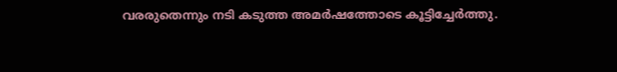വരരുതെന്നും നടി കടുത്ത അമർഷത്തോടെ കൂട്ടിച്ചേർത്തു.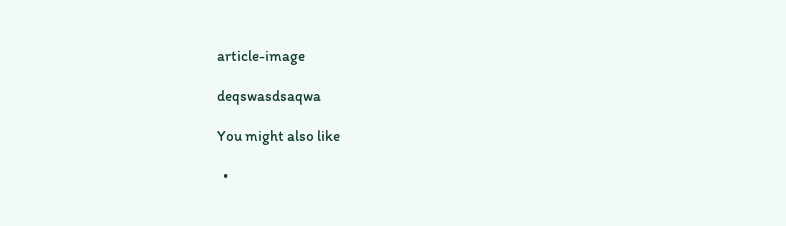article-image

deqswasdsaqwa

You might also like

  •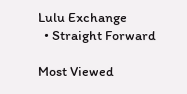Lulu Exchange
  • Straight Forward

Most Viewed